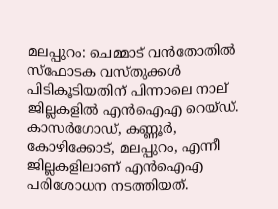മലപ്പുറം: ചെമ്മാട് വൻതോതിൽ സ്‌ഫോടക വസ്തുക്കൾ പിടികൂടിയതിന് പിന്നാലെ നാല് ജില്ലകളിൽ എൻഐഎ റെയ്‌ഡ്. കാസർഗോഡ്, കണ്ണൂർ, കോഴിക്കോട്, മലപ്പുറം, എന്നീ ജില്ലകളിലാണ് എൻഐഎ പരിശോധന നടത്തിയത്.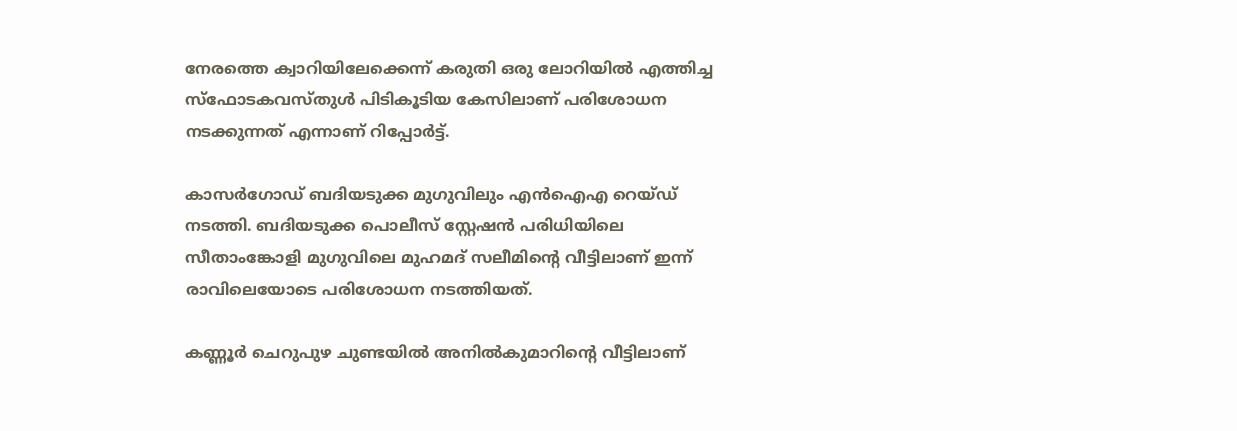നേരത്തെ ക്വാറിയിലേക്കെന്ന് കരുതി ഒരു ലോറിയിൽ എത്തിച്ച സ്‌ഫോടകവസ്തുൾ പിടികൂടിയ കേസിലാണ് പരിശോധന നടക്കുന്നത് എന്നാണ് റിപ്പോർട്ട്.

കാസർഗോഡ് ബദിയടുക്ക മുഗുവിലും എൻഐഎ റെയ്‌‌ഡ് നടത്തി. ബദിയടുക്ക പൊലീസ് സ്റ്റേഷൻ പരിധിയിലെ സീതാംങ്കോളി മുഗുവിലെ മുഹമദ് സലീമിൻ്റെ വീട്ടിലാണ് ഇന്ന് രാവിലെയോടെ പരിശോധന നടത്തിയത്.

കണ്ണൂർ ചെറുപുഴ ചുണ്ടയിൽ അനിൽകുമാറിൻ്റെ വീട്ടിലാണ്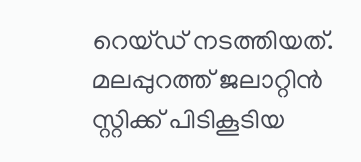റെയ്‌ഡ്‌ നടത്തിയത്. മലപ്പുറത്ത് ജലാറ്റിൻ സ്റ്റിക്ക് പിടികൂടിയ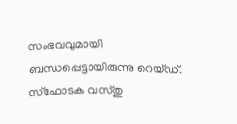സംഭവവുമായി ബന്ധപ്പെട്ടായിരുന്നു റെയ്‌ഡ്‌. സ്ഫോടക വസ്തു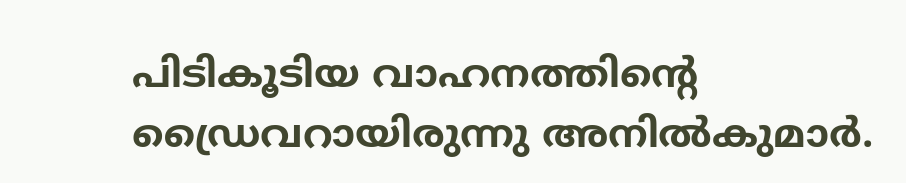പിടികൂടിയ വാഹനത്തിൻ്റെ ഡ്രൈവറായിരുന്നു അനിൽകുമാർ.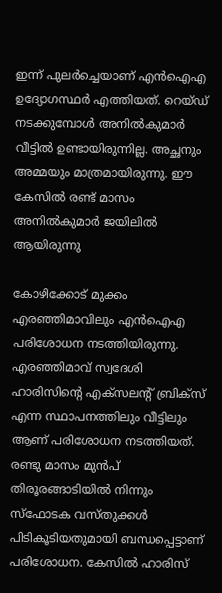ഇന്ന് പുലർച്ചെയാണ് എൻഐഎ ഉദ്യോഗസ്ഥർ എത്തിയത്. റെയ്‌ഡ്‌ നടക്കുമ്പോൾ അനിൽകുമാർ വീട്ടിൽ ഉണ്ടായിരുന്നില്ല. അച്ഛനും അമ്മയും മാത്രമായിരുന്നു. ഈ കേസിൽ രണ്ട് മാസം അനിൽകുമാർ ജയിലിൽ ആയിരുന്നു

കോഴിക്കോട് മുക്കം എരഞ്ഞിമാവിലും എൻഐഎ പരിശോധന നടത്തിയിരുന്നു. എരഞ്ഞിമാവ് സ്വദേശി ഹാരിസിൻ്റെ എക്സലൻ്റ് ബ്രിക്സ് എന്ന സ്ഥാപനത്തിലും വീട്ടിലും ആണ് പരിശോധന നടത്തിയത്. രണ്ടു മാസം മുൻപ് തിരൂരങ്ങാടിയിൽ നിന്നും സ്ഫോടക വസ്തുക്കൾ പിടികൂടിയതുമായി ബന്ധപ്പെട്ടാണ് പരിശോധന. കേസിൽ ഹാരിസ്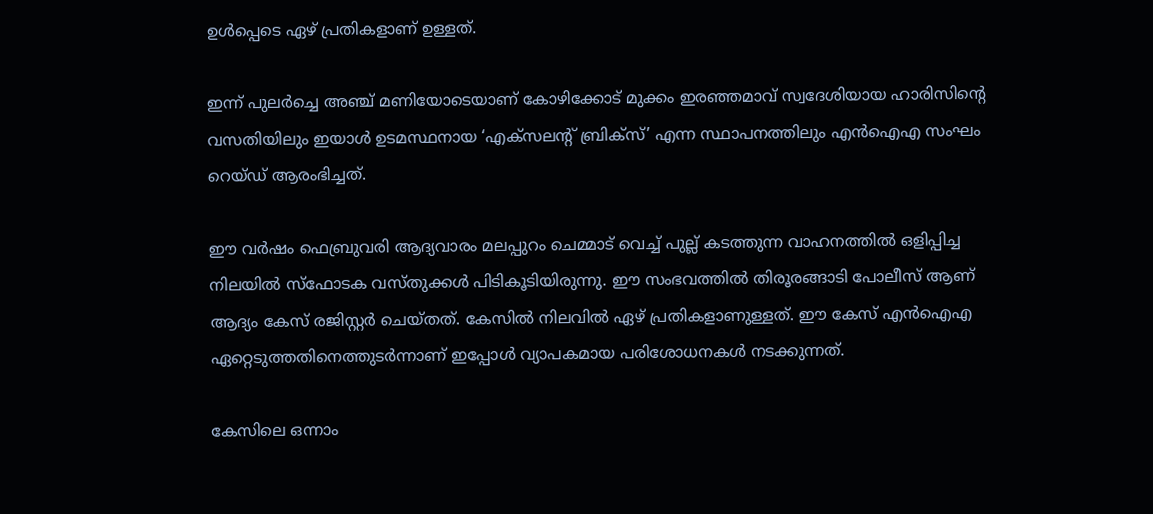ഉൾപ്പെടെ ഏഴ് പ്രതികളാണ് ഉള്ളത്.

ഇന്ന് പുലർച്ചെ അഞ്ച് മണിയോടെയാണ് കോഴിക്കോട് മുക്കം ഇരഞ്ഞമാവ് സ്വദേശിയായ ഹാരിസിന്റെ വസതിയിലും ഇയാൾ ഉടമസ്ഥനായ ‘എക്സലന്റ് ബ്രിക്സ്’ എന്ന സ്ഥാപനത്തിലും എൻഐഎ സംഘം റെയ്ഡ് ആരംഭിച്ചത്.

ഈ വർഷം ഫെബ്രുവരി ആദ്യവാരം മലപ്പുറം ചെമ്മാട് വെച്ച് പുല്ല് കടത്തുന്ന വാഹനത്തിൽ ഒളിപ്പിച്ച നിലയിൽ സ്ഫോടക വസ്തുക്കൾ പിടികൂടിയിരുന്നു. ഈ സംഭവത്തിൽ തിരൂരങ്ങാടി പോലീസ് ആണ് ആദ്യം കേസ് രജിസ്റ്റർ ചെയ്തത്. കേസിൽ നിലവിൽ ഏഴ് പ്രതികളാണുള്ളത്. ഈ കേസ് എൻഐഎ ഏറ്റെടുത്തതിനെത്തുടർന്നാണ് ഇപ്പോൾ വ്യാപകമായ പരിശോധനകൾ നടക്കുന്നത്.

കേസിലെ ഒന്നാം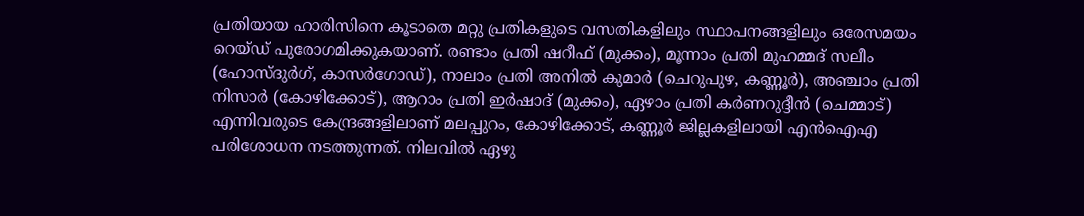പ്രതിയായ ഹാരിസിനെ കൂടാതെ മറ്റു പ്രതികളുടെ വസതികളിലും സ്ഥാപനങ്ങളിലും ഒരേസമയം റെയ്ഡ് പുരോഗമിക്കുകയാണ്. രണ്ടാം പ്രതി ഷറീഫ് (മുക്കം), മൂന്നാം പ്രതി മുഹമ്മദ് സലീം (ഹോസ്‌ദുർഗ്, കാസർഗോഡ്), നാലാം പ്രതി അനിൽ കുമാർ (ചെറുപുഴ, കണ്ണൂർ), അഞ്ചാം പ്രതി നിസാർ (കോഴിക്കോട്), ആറാം പ്രതി ഇർഷാദ് (മുക്കം), ഏഴാം പ്രതി കർണറുദ്ദീൻ (ചെമ്മാട്) എന്നിവരുടെ കേന്ദ്രങ്ങളിലാണ് മലപ്പുറം, കോഴിക്കോട്, കണ്ണൂർ ജില്ലകളിലായി എൻഐഎ പരിശോധന നടത്തുന്നത്. നിലവിൽ ഏഴു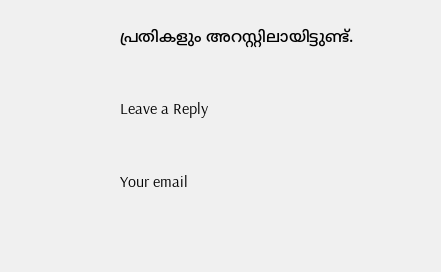പ്രതികളും അറസ്റ്റിലായിട്ടുണ്ട്.

Leave a Reply

Your email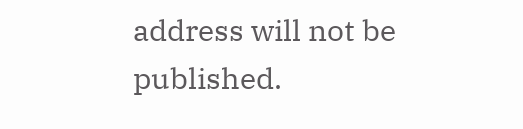address will not be published.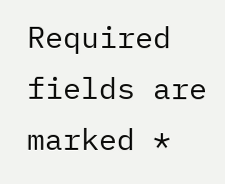Required fields are marked *